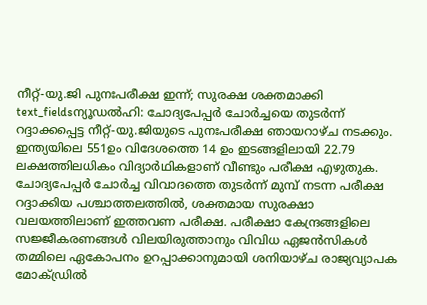നീറ്റ്-യു.ജി പുനഃപരീക്ഷ ഇന്ന്; സുരക്ഷ ശക്തമാക്കി
text_fieldsന്യൂഡൽഹി: ചോദ്യപേപ്പർ ചോർച്ചയെ തുടർന്ന് റദ്ദാക്കപ്പെട്ട നീറ്റ്-യു.ജിയുടെ പുനഃപരീക്ഷ ഞായറാഴ്ച നടക്കും. ഇന്ത്യയിലെ 551ഉം വിദേശത്തെ 14 ഉം ഇടങ്ങളിലായി 22.79 ലക്ഷത്തിലധികം വിദ്യാർഥികളാണ് വീണ്ടും പരീക്ഷ എഴുതുക.
ചോദ്യപേപ്പർ ചോർച്ച വിവാദത്തെ തുടർന്ന് മുമ്പ് നടന്ന പരീക്ഷ റദ്ദാക്കിയ പശ്ചാത്തലത്തിൽ, ശക്തമായ സുരക്ഷാ വലയത്തിലാണ് ഇത്തവണ പരീക്ഷ. പരീക്ഷാ കേന്ദ്രങ്ങളിലെ സജ്ജീകരണങ്ങൾ വിലയിരുത്താനും വിവിധ ഏജൻസികൾ തമ്മിലെ ഏകോപനം ഉറപ്പാക്കാനുമായി ശനിയാഴ്ച രാജ്യവ്യാപക മോക്ഡ്രിൽ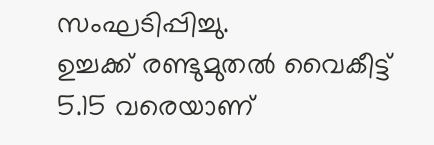സംഘടിപ്പിച്ചു.
ഉച്ചക്ക് രണ്ടുമുതൽ വൈകീട്ട് 5.15 വരെയാണ്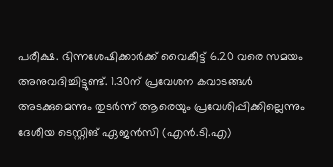പരീക്ഷ. ഭിന്നശേഷിക്കാർക്ക് വൈകീട്ട് 6.20 വരെ സമയം അനുവദിച്ചിട്ടുണ്ട്. 1.30ന് പ്രവേശന കവാടങ്ങൾ അടക്കുമെന്നും തുടർന്ന് ആരെയും പ്രവേശിപ്പിക്കില്ലെന്നും ദേശീയ ടെസ്റ്റിങ് ഏജൻസി (എൻ.ടി.എ)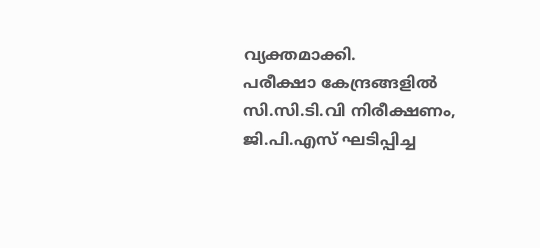വ്യക്തമാക്കി.
പരീക്ഷാ കേന്ദ്രങ്ങളിൽ സി.സി.ടി.വി നിരീക്ഷണം, ജി.പി.എസ് ഘടിപ്പിച്ച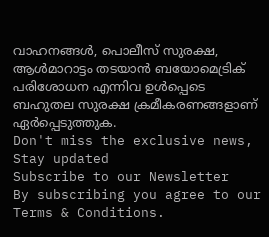വാഹനങ്ങൾ, പൊലീസ് സുരക്ഷ, ആൾമാറാട്ടം തടയാൻ ബയോമെട്രിക് പരിശോധന എന്നിവ ഉൾപ്പെടെ ബഹുതല സുരക്ഷ ക്രമീകരണങ്ങളാണ് ഏർപ്പെടുത്തുക.
Don't miss the exclusive news, Stay updated
Subscribe to our Newsletter
By subscribing you agree to our Terms & Conditions.